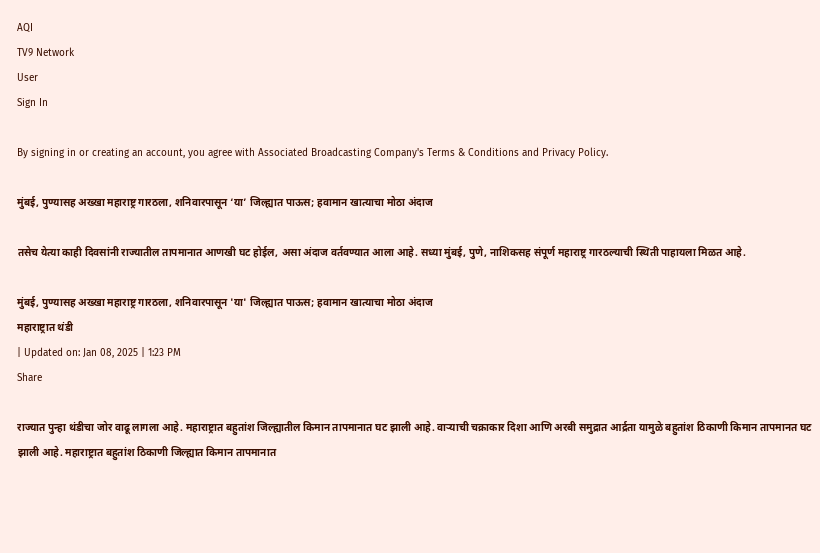AQI
TV9 Network
User
Sign In

By signing in or creating an account, you agree with Associated Broadcasting Company's Terms & Conditions and Privacy Policy.

मुंबई, पुण्यासह अख्खा महाराष्ट्र गारठला, शनिवारपासून ‘या’ जिल्ह्यात पाऊस; हवामान खात्याचा मोठा अंदाज

तसेच येत्या काही दिवसांनी राज्यातील तापमानात आणखी घट होईल, असा अंदाज वर्तवण्यात आला आहे. सध्या मुंबई, पुणे, नाशिकसह संपूर्ण महाराष्ट्र गारठल्याची स्थिती पाहायला मिळत आहे.

मुंबई, पुण्यासह अख्खा महाराष्ट्र गारठला, शनिवारपासून 'या' जिल्ह्यात पाऊस; हवामान खात्याचा मोठा अंदाज
महाराष्ट्रात थंडी
| Updated on: Jan 08, 2025 | 1:23 PM
Share

राज्यात पुन्हा थंडीचा जोर वाढू लागला आहे. महाराष्ट्रात बहुतांश जिल्ह्यातील किमान तापमानात घट झाली आहे. वाऱ्याची चक्राकार दिशा आणि अरबी समुद्रात आर्द्रता यामुळे बहुतांश ठिकाणी किमान तापमानत घट झाली आहे. महाराष्ट्रात बहुतांश ठिकाणी जिल्ह्यात किमान तापमानात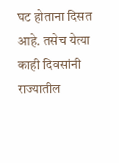घट होताना दिसत आहे. तसेच येत्या काही दिवसांनी राज्यातील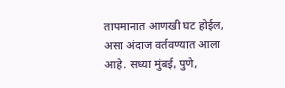तापमानात आणखी घट होईल, असा अंदाज वर्तवण्यात आला आहे. सध्या मुंबई, पुणे,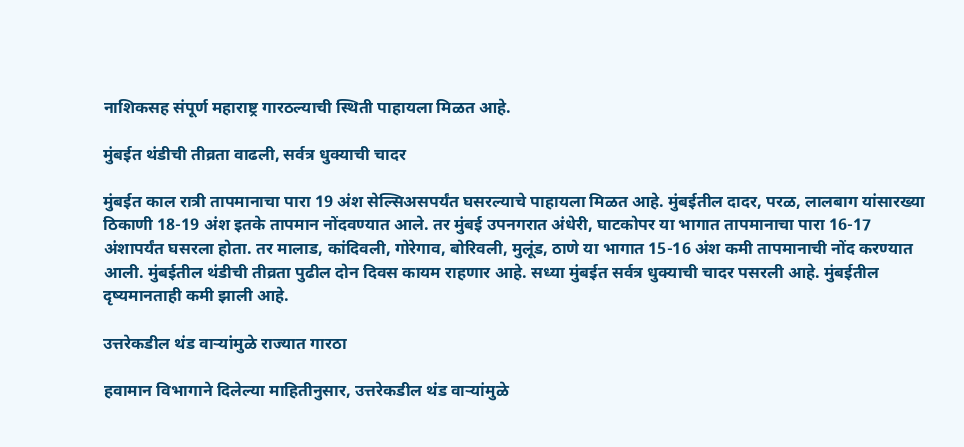नाशिकसह संपूर्ण महाराष्ट्र गारठल्याची स्थिती पाहायला मिळत आहे.

मुंबईत थंडीची तीव्रता वाढली, सर्वत्र धुक्याची चादर

मुंबईत काल रात्री तापमानाचा पारा 19 अंश सेल्सिअसपर्यंत घसरल्याचे पाहायला मिळत आहे. मुंबईतील दादर, परळ, लालबाग यांसारख्या ठिकाणी 18-19 अंश इतके तापमान नोंदवण्यात आले. तर मुंबई उपनगरात अंधेरी, घाटकोपर या भागात तापमानाचा पारा 16-17 अंशापर्यंत घसरला होता. तर मालाड, कांदिवली, गोरेगाव, बोरिवली, मुलूंड, ठाणे या भागात 15-16 अंश कमी तापमानाची नोंद करण्यात आली. मुंबईतील थंडीची तीव्रता पुढील दोन दिवस कायम राहणार आहे. सध्या मुंबईत सर्वत्र धुक्याची चादर पसरली आहे. मुंबईतील दृष्यमानताही कमी झाली आहे.

उत्तरेकडील थंड वाऱ्यांमुळे राज्यात गारठा

हवामान विभागाने दिलेल्या माहितीनुसार, उत्तरेकडील थंड वाऱ्यांमुळे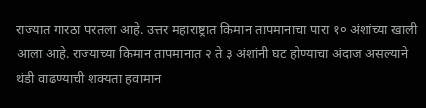राज्यात गारठा परतला आहे. उत्तर महाराष्ट्रात किमान तापमानाचा पारा १० अंशांच्या खाली आला आहे. राज्याच्या किमान तापमानात २ ते ३ अंशांनी घट होण्याचा अंदाज असल्याने थंडी वाढण्याची शक्यता हवामान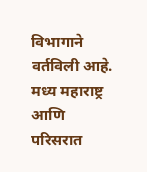विभागाने वर्तविली आहे. मध्य महाराष्ट्र आणि परिसरात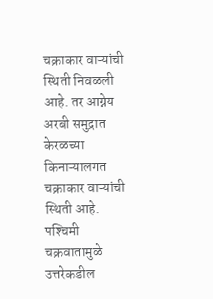चक्राकार वाऱ्यांची स्थिती निवळली आहे. तर आग्नेय अरबी समुद्रात केरळच्या किनाऱ्यालगत चक्राकार वाऱ्यांची स्थिती आहे. पश्‍चिमी चक्रवातामुळे उत्तरेकडील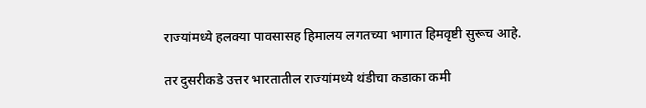राज्यांमध्ये हलक्या पावसासह हिमालय लगतच्या भागात हिमवृष्टी सुरूच आहे.

तर दुसरीकडे उत्तर भारतातील राज्यांमध्ये थंडीचा कडाका कमी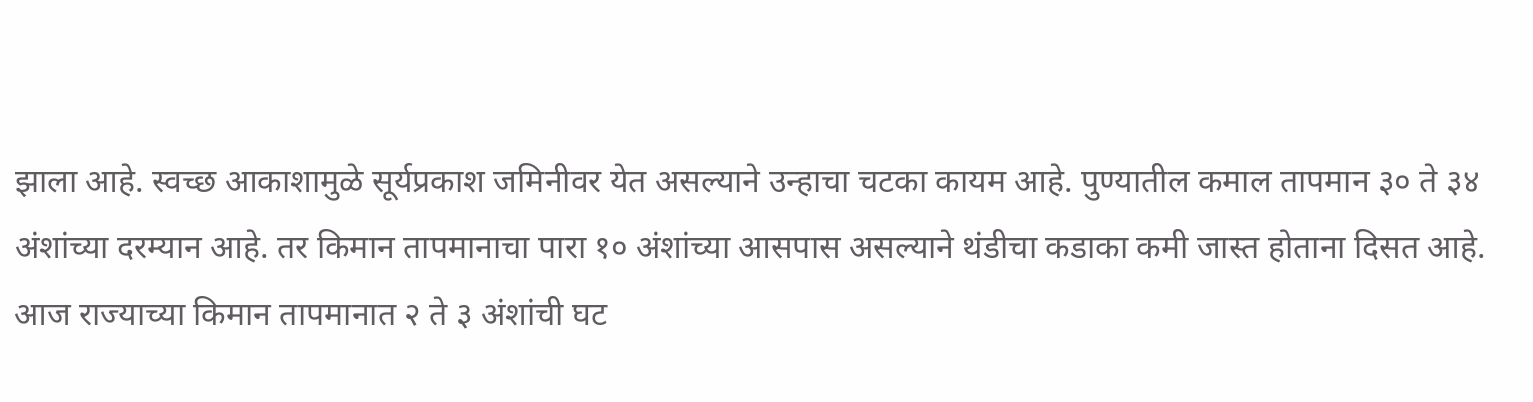झाला आहे. स्वच्छ आकाशामुळे सूर्यप्रकाश जमिनीवर येत असल्याने उन्हाचा चटका कायम आहे. पुण्यातील कमाल तापमान ३० ते ३४ अंशांच्या दरम्यान आहे. तर किमान तापमानाचा पारा १० अंशांच्या आसपास असल्याने थंडीचा कडाका कमी जास्त होताना दिसत आहे. आज राज्याच्या किमान तापमानात २ ते ३ अंशांची घट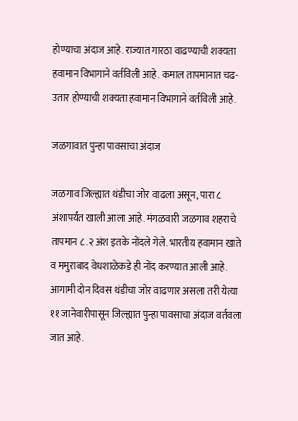होण्याचा अंदाज आहे. राज्यात गारठा वाढण्याची शक्यता हवामान विभागाने वर्तविली आहे. कमाल तापमानात चढ-उतार होण्याची शक्यता हवामान विभागाने वर्तविली आहे.

जळगावात पुन्हा पावसाचा अंदाज

जळगाव जिल्ह्यात थंडीचा जोर वाढला असून, पारा ८ अंशापर्यंत खाली आला आहे. मंगळवारी जळगाव शहराचे तापमान ८.२ अंश इतके नोंदले गेले. भारतीय हवामान खाते व ममुराबाद वेधशाळेकडे ही नोंद करण्यात आली आहे. आगामी दोन दिवस थंडीचा जोर वाढणार असला तरी येत्या ११ जानेवारीपासून जिल्ह्यात पुन्हा पावसाचा अंदाज वर्तवला जात आहे.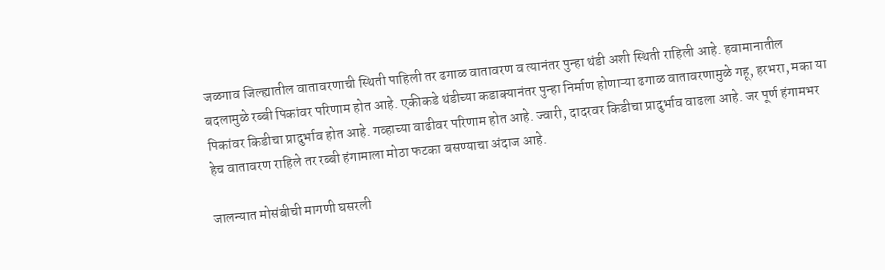जळगाव जिल्ह्यातील वातावरणाची स्थिती पाहिली तर ढगाळ वातावरण व त्यानंतर पुन्हा थंडी अशी स्थिती राहिली आहे. हवामानातील बदलामुळे रब्बी पिकांवर परिणाम होत आहे. एकीकडे थंडीच्या कडाक्यानंतर पुन्हा निर्माण होणाऱ्या ढगाळ वातावरणामुळे गहू, हरभरा, मका या पिकांवर किडीचा प्रादुर्भाव होत आहे. गव्हाच्या वाढीवर परिणाम होत आहे. ज्वारी, दादरवर किडीचा प्रादुर्भाव वाढला आहे. जर पूर्ण हंगामभर हेच वातावरण राहिले तर रब्बी हंगामाला मोठा फटका बसण्याचा अंदाज आहे.

जालन्यात मोसंबीची मागणी घसरली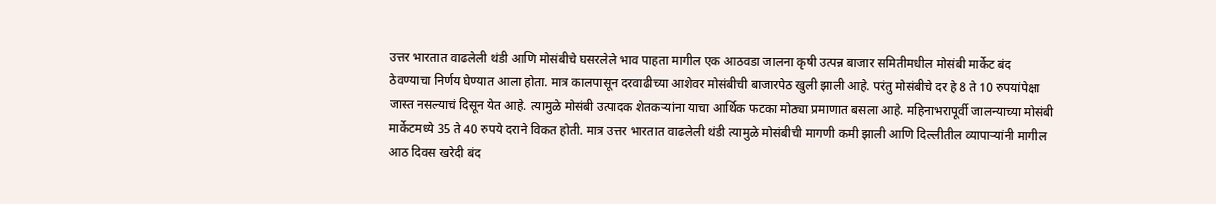उत्तर भारतात वाढलेली थंडी आणि मोसंबीचे घसरलेले भाव पाहता मागील एक आठवडा जालना कृषी उत्पन्न बाजार समितीमधील मोसंबी मार्केट बंद ठेवण्याचा निर्णय घेण्यात आला होता. मात्र कालपासून दरवाढीच्या आशेवर मोसंबीची बाजारपेठ खुली झाली आहे. परंतु मोसंबीचे दर हे 8 ते 10 रुपयांपेक्षा जास्त नसल्याचं दिसून येत आहे. त्यामुळे मोसंबी उत्पादक शेतकऱ्यांना याचा आर्थिक फटका मोठ्या प्रमाणात बसला आहे. महिनाभरापूर्वी जालन्याच्या मोसंबी मार्केटमध्ये 35 ते 40 रुपये दराने विकत होती. मात्र उत्तर भारतात वाढलेली थंडी त्यामुळे मोसंबीची मागणी कमी झाली आणि दिल्लीतील व्यापाऱ्यांनी मागील आठ दिवस खरेदी बंद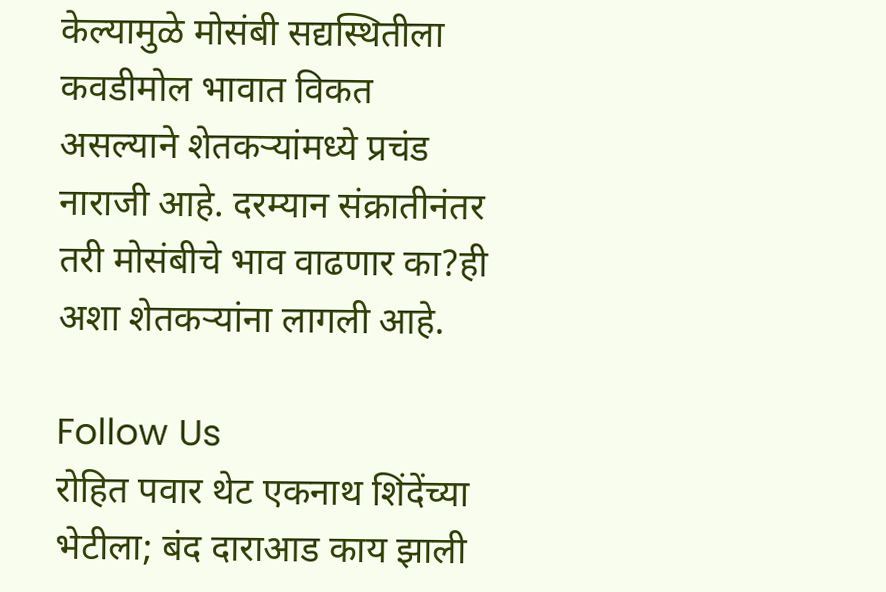केल्यामुळे मोसंबी सद्यस्थितीला कवडीमोल भावात विकत असल्याने शेतकऱ्यांमध्ये प्रचंड नाराजी आहे. दरम्यान संक्रातीनंतर तरी मोसंबीचे भाव वाढणार का?ही अशा शेतकऱ्यांना लागली आहे.

Follow Us
रोहित पवार थेट एकनाथ शिंदेंच्या भेटीला; बंद दाराआड काय झाली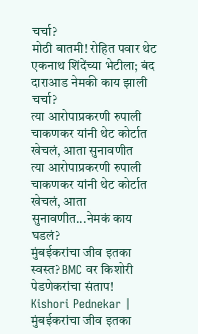चर्चा?
मोठी बातमी! रोहित पवार थेट एकनाथ शिंदेंच्या भेटीला; बंद दाराआड नेमकी काय झाली चर्चा?
त्या आरोपाप्रकरणी रुपाली चाकणकर यांनी थेट कोर्टात खेचलं, आता सुनावणीत
त्या आरोपाप्रकरणी रुपाली चाकणकर यांनी थेट कोर्टात खेचलं, आता सुनावणीत...नेमकं काय घडलं?
मुंबईकरांचा जीव इतका स्वस्त? BMC वर किशोरी पेडणेकरांचा संताप!
Kishori Pednekar | मुंबईकरांचा जीव इतका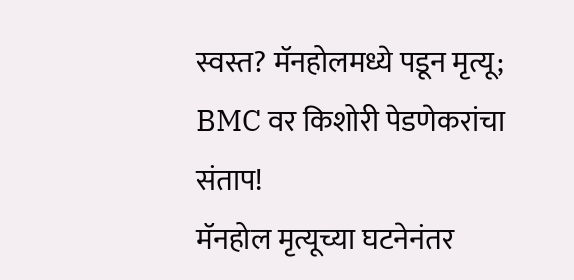स्वस्त? मॅनहोलमध्ये पडून मृत्यू; BMC वर किशोरी पेडणेकरांचा संताप!
मॅनहोल मृत्यूच्या घटनेनंतर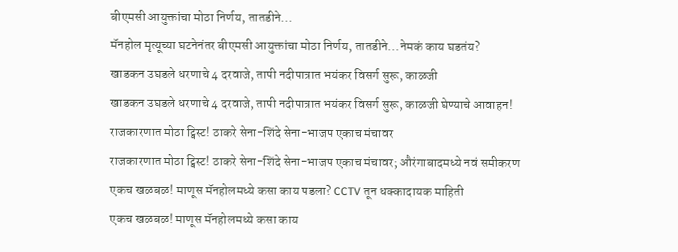बीएमसी आयुक्तांचा मोठा निर्णय, तातडीने...
मॅनहोल मृत्यूच्या घटनेनंतर बीएमसी आयुक्तांचा मोठा निर्णय, तातडीने...नेमकं काय घडतंय?
खाडकन उघडले धरणाचे 4 दरवाजे, तापी नदीपात्रात भयंकर विसर्ग सुरू, काळजी
खाडकन उघडले धरणाचे 4 दरवाजे, तापी नदीपात्रात भयंकर विसर्ग सुरू, काळजी घेण्याचे आवाहन!
राजकारणात मोठा ट्विस्ट! ठाकरे सेना-शिंदे सेना-भाजप एकाच मंचावर
राजकारणात मोठा ट्विस्ट! ठाकरे सेना-शिंदे सेना-भाजप एकाच मंचावर; औरंगाबादमध्ये नवं समीकरण
एकच खळबळ! माणूस मॅनहोलमध्ये कसा काय पडला? CCTV तून धक्कादायक माहिती
एकच खळबळ! माणूस मॅनहोलमध्ये कसा काय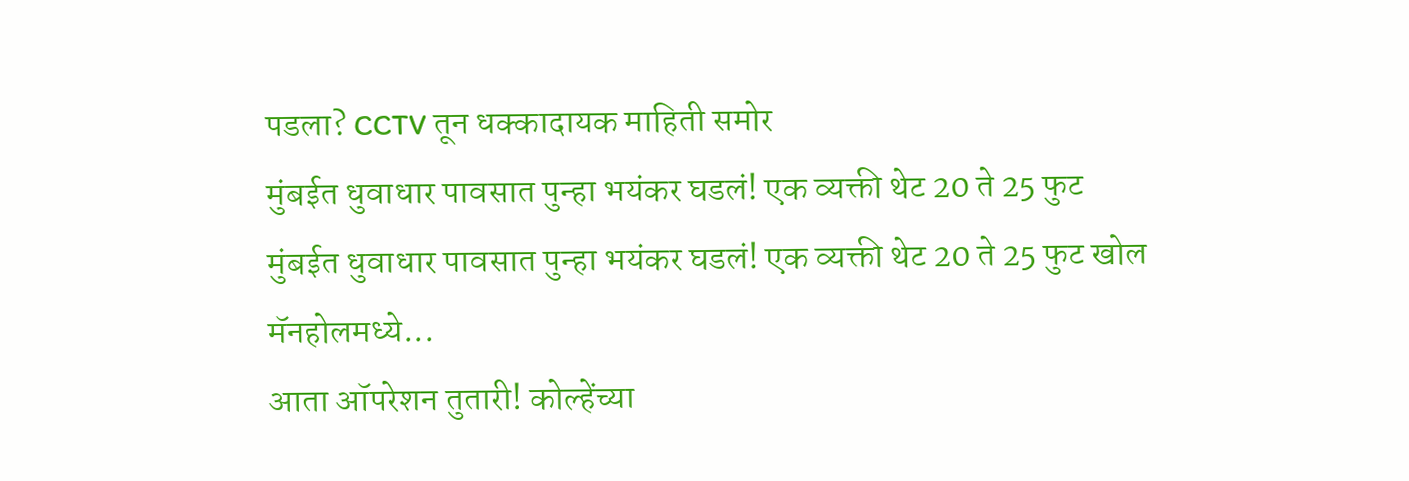पडला? CCTV तून धक्कादायक माहिती समोर
मुंबईत धुवाधार पावसात पुन्हा भयंकर घडलं! एक व्यक्ती थेट 20 ते 25 फुट
मुंबईत धुवाधार पावसात पुन्हा भयंकर घडलं! एक व्यक्ती थेट 20 ते 25 फुट खोल मॅनहोलमध्ये...
आता ऑपरेशन तुतारी! कोल्हेंच्या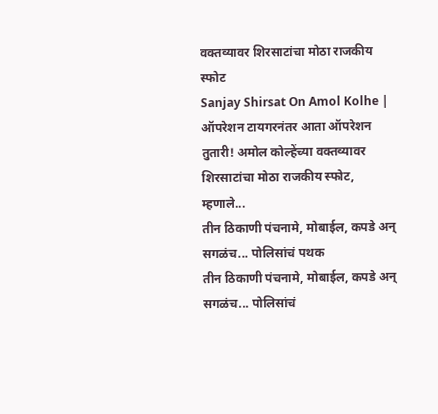वक्तव्यावर शिरसाटांचा मोठा राजकीय स्फोट
Sanjay Shirsat On Amol Kolhe | ऑपरेशन टायगरनंतर आता ऑपरेशन तुतारी! अमोल कोल्हेंच्या वक्तव्यावर शिरसाटांचा मोठा राजकीय स्फोट, म्हणाले...
तीन ठिकाणी पंचनामे, मोबाईल, कपडे अन् सगळंच... पोलिसांचं पथक
तीन ठिकाणी पंचनामे, मोबाईल, कपडे अन् सगळंच... पोलिसांचं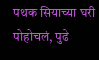पथक सियाच्या घरी पोहोचलं, पुढे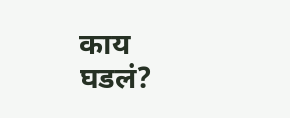काय घडलं?